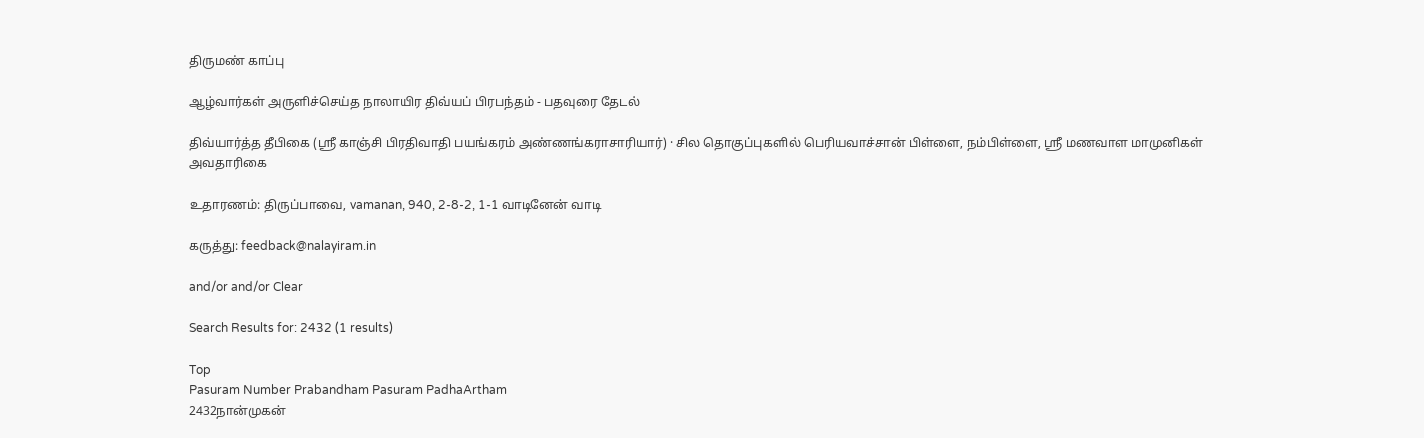திருமண் காப்பு

ஆழ்வார்கள் அருளிச்செய்த நாலாயிர திவ்யப் பிரபந்தம் - பதவுரை தேடல்

திவ்யார்த்த தீபிகை (ஸ்ரீ காஞ்சி பிரதிவாதி பயங்கரம் அண்ணங்கராசாரியார்) · சில தொகுப்புகளில் பெரியவாச்சான் பிள்ளை, நம்பிள்ளை, ஸ்ரீ மணவாள மாமுனிகள் அவதாரிகை

உதாரணம்: திருப்பாவை, vamanan, 940, 2-8-2, 1-1 வாடினேன் வாடி

கருத்து: feedback@nalayiram.in

and/or and/or Clear

Search Results for: 2432 (1 results)

Top
Pasuram Number Prabandham Pasuram PadhaArtham
2432நான்முகன்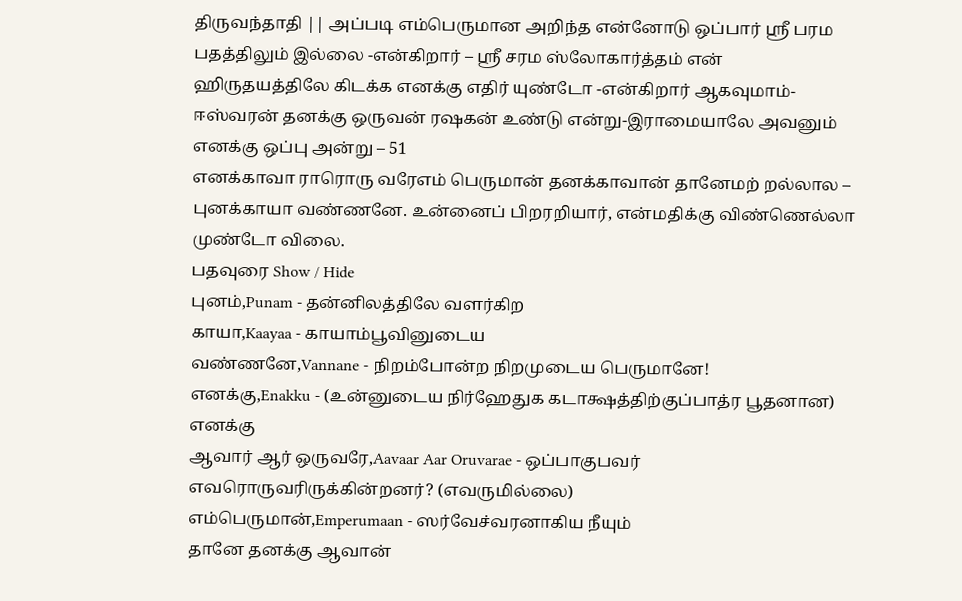திருவந்தாதி || அப்படி எம்பெருமான அறிந்த என்னோடு ஒப்பார் ஸ்ரீ பரம பதத்திலும் இல்லை -என்கிறார் – ஸ்ரீ சரம ஸ்லோகார்த்தம் என் ஹிருதயத்திலே கிடக்க எனக்கு எதிர் யுண்டோ -என்கிறார் ஆகவுமாம்- ஈஸ்வரன் தனக்கு ஒருவன் ரஷகன் உண்டு என்று-இராமையாலே அவனும் எனக்கு ஒப்பு அன்று – 51
எனக்காவா ராரொரு வரேஎம் பெருமான் தனக்காவான் தானேமற் றல்லால – புனக்காயா வண்ணனே. உன்னைப் பிறரறியார், என்மதிக்கு விண்ணெல்லா முண்டோ விலை.
பதவுரை Show / Hide
புனம்,Punam - தன்னிலத்திலே வளர்கிற
காயா,Kaayaa - காயாம்பூவினுடைய
வண்ணனே,Vannane - நிறம்போன்ற நிறமுடைய பெருமானே!
எனக்கு,Enakku - (உன்னுடைய நிர்ஹேதுக கடாக்ஷத்திற்குப்பாத்ர பூதனான) எனக்கு
ஆவார் ஆர் ஒருவரே,Aavaar Aar Oruvarae - ஒப்பாகுபவர் எவரொருவரிருக்கின்றனர்? (எவருமில்லை)
எம்பெருமான்,Emperumaan - ஸர்வேச்வரனாகிய நீயும்
தானே தனக்கு ஆவான்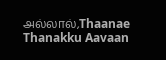அல்லால்,Thaanae Thanakku Aavaan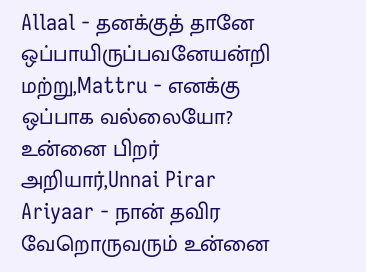Allaal - தனக்குத் தானே ஒப்பாயிருப்பவனேயன்றி
மற்று,Mattru - எனக்கு ஒப்பாக வல்லையோ?
உன்னை பிறர் அறியார்,Unnai Pirar Ariyaar - நான் தவிர வேறொருவரும் உன்னை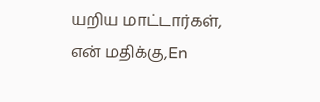யறிய மாட்டார்கள்,
என் மதிக்கு,En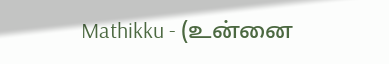Mathikku - (உன்னை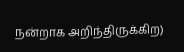நன்றாக அறிந்திருக்கிற)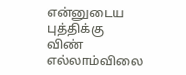என்னுடைய புத்திக்கு
விண் எல்லாம்விலை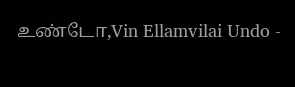உண்டோ,Vin Ellamvilai Undo -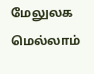மேலுலக மெல்லாம்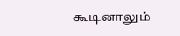கூடினாலும்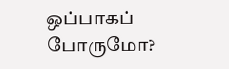ஒப்பாகப் போருமோ?